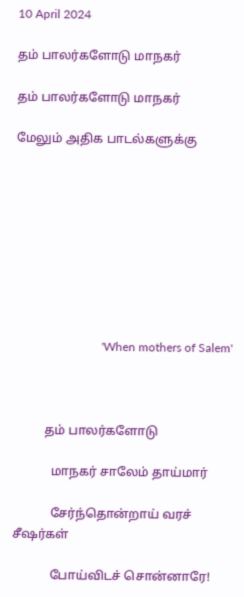10 April 2024

தம் பாலர்களோடு மாநகர்

தம் பாலர்களோடு மாநகர்

மேலும் அதிக பாடல்களுக்கு









                             'When mothers of Salem'



          தம் பாலர்களோடு

            மாநகர் சாலேம் தாய்மார்

            சேர்ந்தொன்றாய் வரச் சீஷர்கள்

            போய்விடச் சொன்னாரே!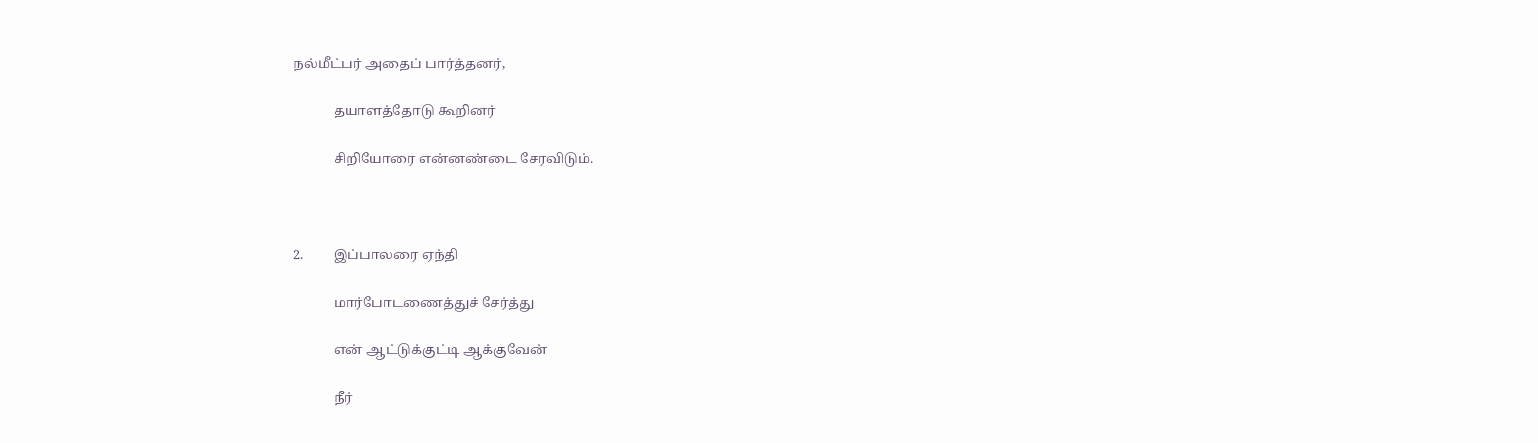நல்மீட்பர் அதைப் பார்த்தனர்,

            தயாளத்தோடு கூறினர்

            சிறியோரை என்னண்டை சேரவிடும்.



2.         இப்பாலரை ஏந்தி

            மார்போடணைத்துச் சேர்த்து

            என் ஆட்டுக்குட்டி ஆக்குவேன்

            நீர்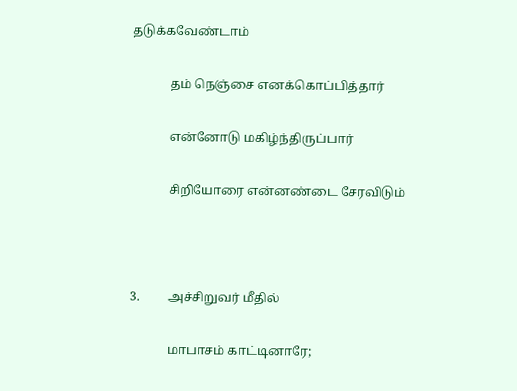தடுக்கவேண்டாம்

            தம் நெஞ்சை எனக்கொப்பித்தார்

            என்னோடு மகிழ்ந்திருப்பார்

            சிறியோரை என்னண்டை சேரவிடும்



3.         அச்சிறுவர் மீதில்

            மாபாசம் காட்டினாரே;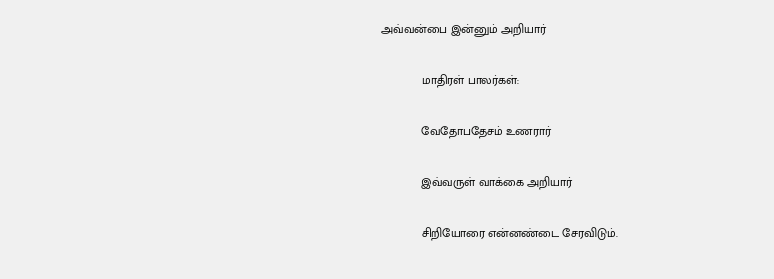அவ்வன்பை இன்னும் அறியார்

            மாதிரள் பாலர்கள்:

            வேதோபதேசம் உணரார்

            இவ்வருள் வாக்கை அறியார்

            சிறியோரை என்னண்டை சேரவிடும்.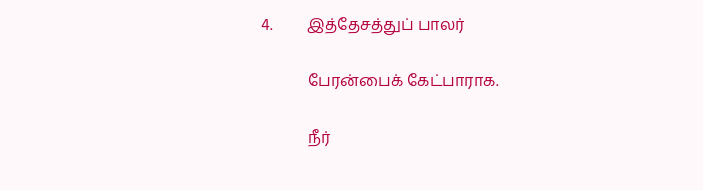4.         இத்தேசத்துப் பாலர்

            பேரன்பைக் கேட்பாராக.

            நீர்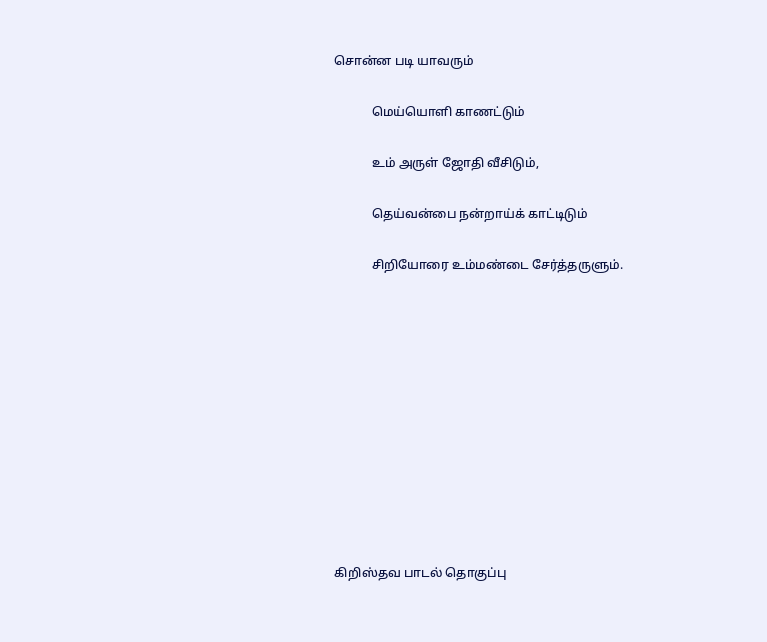சொன்ன படி யாவரும்

            மெய்யொளி காணட்டும்

            உம் அருள் ஜோதி வீசிடும்,

            தெய்வன்பை நன்றாய்க் காட்டிடும்

            சிறியோரை உம்மண்டை சேர்த்தருளும்.











கிறிஸ்தவ பாடல் தொகுப்பு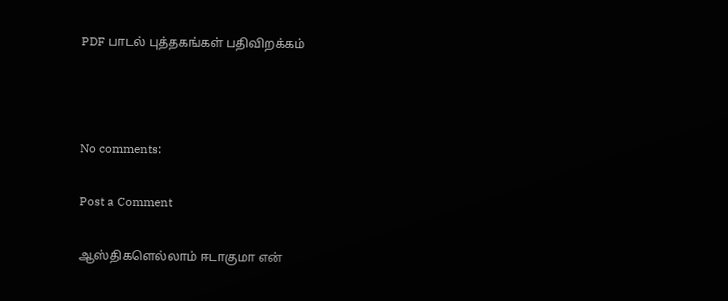PDF பாடல் புத்தகங்கள் பதிவிறக்கம்



No comments:

Post a Comment

ஆஸ்திகளெல்லாம் ஈடாகுமா என்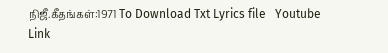நிஜீ.கீதங்கள்:1971 To Download Txt Lyrics file   Youtube Link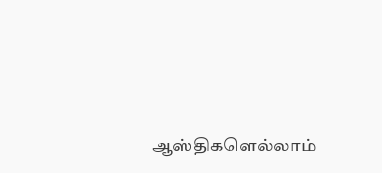ஆஸ்திகளெல்லாம்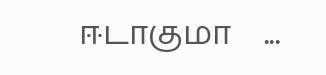ஈடாகுமா    ...